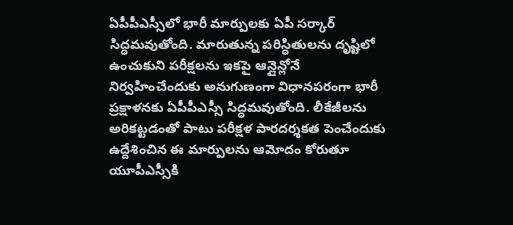ఏపీపీఎస్సీలో భారీ మార్పులకు ఏపీ సర్కార్ సిద్ధమవుతోంది. మారుతున్న పరిస్ధితులను దృష్టిలో ఉంచుకుని పరీక్షలను ఇకపై ఆన్లైన్లోనే నిర్వహించేందుకు అనుగుణంగా విధానపరంగా భారీ ప్రక్షాళనకు ఏపీపీఎస్సీ సిద్ధమవుతోంది. లీకేజీలను అరికట్టడంతో పాటు పరీక్షళ పారదర్శకత పెంచేందుకు ఉద్దేశించిన ఈ మార్పులను ఆమోదం కోరుతూ యూపీఎస్సీకి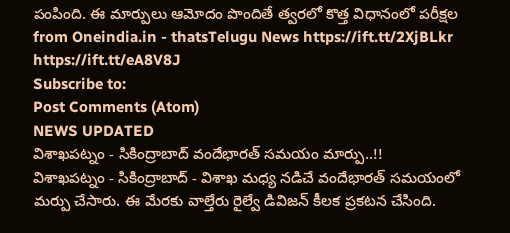పంపింది. ఈ మార్పులు ఆమోదం పొందితే త్వరలో కొత్త విధానంలో పరీక్షల
from Oneindia.in - thatsTelugu News https://ift.tt/2XjBLkr
https://ift.tt/eA8V8J
Subscribe to:
Post Comments (Atom)
NEWS UPDATED
విశాఖపట్నం - సికింద్రాబాద్ వందేభారత్ సమయం మార్పు..!!
విశాఖపట్నం - సికింద్రాబాద్ - విశాఖ మధ్య నడిచే వందేభారత్ సమయంలో మర్పు చేసారు. ఈ మేరకు వాల్తేరు రైల్వే డివిజన్ కీలక ప్రకటన చేసింది.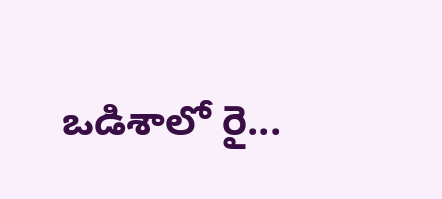ఒడిశాలో రై...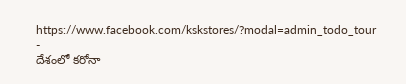https://www.facebook.com/kskstores/?modal=admin_todo_tour
-
దేశంలో కరోనా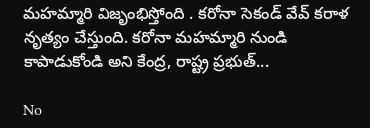మహమ్మారి విజృంభిస్తోంది . కరోనా సెకండ్ వేవ్ కరాళ నృత్యం చేస్తుంది. కరోనా మహమ్మారి నుండి కాపాడుకోండి అని కేంద్ర, రాష్ట్ర ప్రభుత్...

No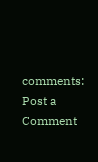comments:
Post a Comment